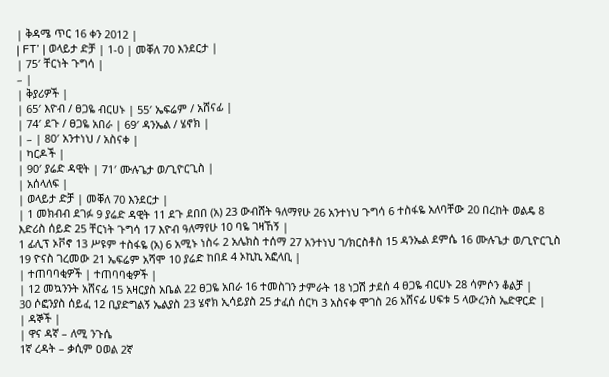| ቅዳሜ ጥር 16 ቀን 2012 |
| FT’ | ወላይታ ድቻ | 1-0 | መቐለ 70 እንደርታ |
| 75′ ቸርነት ጉግሳ |
– |
| ቅያሪዎች |
| 65′ እዮብ / ፀጋዬ ብርሀኑ | 55′ ኤፍሬም / አሸናፊ |
| 74′ ደጉ / ፀጋዬ አበራ | 69′ ዳንኤል / ሄኖክ |
| – | 80′ አንተነህ / አስናቀ |
| ካርዶች |
| 90′ ያሬድ ዳዊት | 71′ ሙሉጌታ ወ/ጊዮርጊስ |
| አሰላለፍ |
| ወላይታ ድቻ | መቐለ 70 እንደርታ |
| 1 መክብብ ደገፉ 9 ያሬድ ዳዊት 11 ደጉ ደበበ (አ) 23 ውብሸት ዓለማየሁ 26 አንተነህ ጉግሳ 6 ተስፋዬ አለባቸው 20 በረከት ወልዴ 8 እድሪስ ሰይድ 25 ቸርነት ጉግሳ 17 እዮብ ዓለማየሁ 10 ባዬ ገዛኸኝ |
1 ፊሊፕ ኦቮኖ 13 ሥዩም ተስፋዬ (አ) 6 አሚኑ ነስሩ 2 አሌክስ ተሰማ 27 አንተነህ ገ/ክርስቶስ 15 ዳንኤል ደምሴ 16 ሙሉጌታ ወ/ጊዮርጊስ 19 ዮናስ ገረመው 21 ኤፍሬም አሻሞ 10 ያሬድ ከበደ 4 ኦኪኪ አፎላቢ |
| ተጠባባቂዎች | ተጠባባቂዎች |
| 12 መኳንንት አሸናፊ 15 አዛርያስ አቤል 22 ፀጋዬ አበራ 16 ተመስገን ታምራት 18 ነጋሽ ታደሰ 4 ፀጋዬ ብርሀኑ 28 ሳምሶን ቆልቻ |
30 ሶፎንያስ ሰይፈ 12 ቢያድግልኝ ኤልያስ 23 ሄኖክ ኢሳይያስ 25 ታፈሰ ሰርካ 3 አስናቀ ሞገስ 26 አሸናፊ ሀፍቱ 5 ላውረንስ ኤድዋርድ |
| ዳኞች |
| ዋና ዳኛ – ለሚ ንጉሴ
1ኛ ረዳት – ቃሲም ዐወል 2ኛ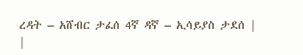ረዳት – አሸብር ታፈሰ 4ኛ ዳኛ – ኢሳይያስ ታደሰ |
|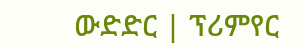ውድድር | ፕሪምየር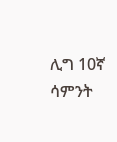ሊግ 10ኛ ሳምንት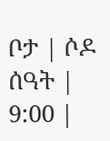ቦታ | ሶዶ ሰዓት | 9:00 |